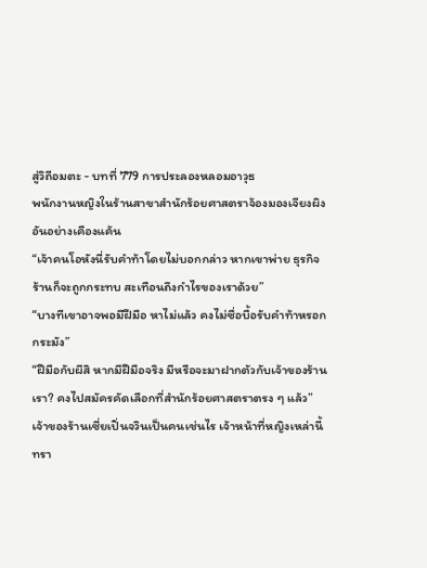สู่วิถีอมตะ - บทที่ 779 การประลองหลอมอาวุธ
พนักงานหญิงในร้านสาขาสำนักร้อยศาสตราจ้องมองเจียงผิง
อันอย่างเคืองแค้น
“เจ้าคนโอหังนี่รับคำท้าโดยไม่บอกกล่าว หากเขาพ่าย ธุรกิจ
ร้านก็จะถูกกระทบ สะเทือนถึงกำไรของเราด้วย”
“บางทีเขาอาจพอมีฝีมือ หาไม่แล้ว คงไม่ซื่อบื้อรับคำท้าหรอก
กระมัง”
“ฝีมือกับผีสิ หากมีฝีมือจริง มีหรือจะมาฝากตัวกับเจ้าของร้าน
เรา? คงไปสมัครคัดเลือกที่สำนักร้อยศาสตราตรง ๆ แล้ว”
เจ้าของร้านเซี่ยเปิ่นจวินเป็นคนเช่นไร เจ้าหน้าที่หญิงเหล่านี้
ทรา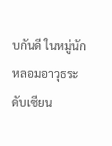บกันดี ในหมู่นักหลอมอาวุธระดับเซียน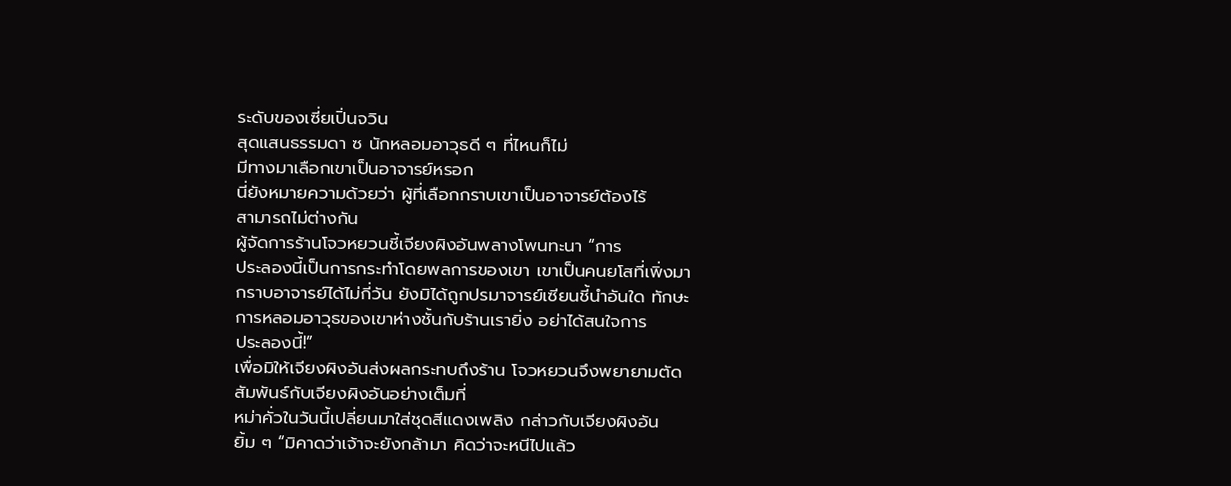ระดับของเซี่ยเปิ่นจวิน
สุดแสนธรรมดา ซ นักหลอมอาวุธดี ๆ ที่ไหนก็ไม่
มีทางมาเลือกเขาเป็นอาจารย์หรอก
นี่ยังหมายความด้วยว่า ผู้ที่เลือกกราบเขาเป็นอาจารย์ต้องไร้
สามารถไม่ต่างกัน
ผู้จัดการร้านโจวหยวนชี้เจียงผิงอันพลางโพนทะนา “การ
ประลองนี้เป็นการกระทำโดยพลการของเขา เขาเป็นคนยโสที่เพิ่งมา
กราบอาจารย์ได้ไม่กี่วัน ยังมิได้ถูกปรมาจารย์เซียนชี้นำอันใด ทักษะ
การหลอมอาวุธของเขาห่างชั้นกับร้านเรายิ่ง อย่าได้สนใจการ
ประลองนี้!”
เพื่อมิให้เจียงผิงอันส่งผลกระทบถึงร้าน โจวหยวนจึงพยายามตัด
สัมพันธ์กับเจียงผิงอันอย่างเต็มที่
หม่าคั่วในวันนี้เปลี่ยนมาใส่ชุดสีแดงเพลิง กล่าวกับเจียงผิงอัน
ยิ้ม ๆ “มิคาดว่าเจ้าจะยังกล้ามา คิดว่าจะหนีไปแล้ว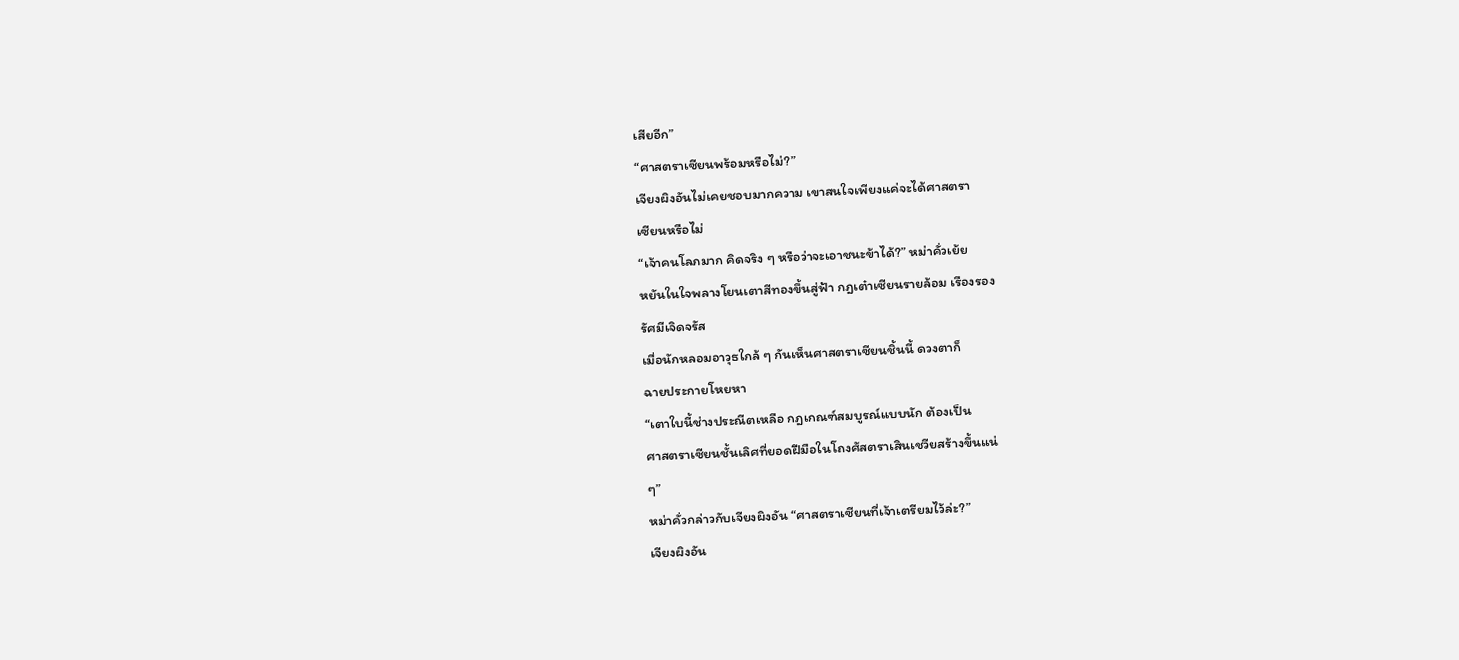เสียอีก”
“ศาสตราเซียนพร้อมหรือไม่?”
เจียงผิงอันไม่เคยชอบมากความ เขาสนใจเพียงแค่จะได้ศาสตรา
เซียนหรือไม่
“เจ้าคนโลภมาก คิดจริง ๆ หรือว่าจะเอาชนะข้าได้?” หม่าคั่วเย้ย
หยันในใจพลางโยนเตาสีทองขึ้นสู่ฟ้า กฎเต๋าเซียนรายล้อม เรืองรอง
รัศมีเจิดจรัส
เมื่อนักหลอมอาวุธใกล้ ๆ กันเห็นศาสตราเซียนชิ้นนี้ ดวงตาก็
ฉายประกายโหยหา
“เตาใบนี้ช่างประณีตเหลือ กฎเกณฑ์สมบูรณ์แบบนัก ต้องเป็น
ศาสตราเซียนชั้นเลิศที่ยอดฝีมือในโถงศัสตราเสินเชวียสร้างขึ้นแน่
ๆ”
หม่าคั่วกล่าวกับเจียงผิงอัน “ศาสตราเซียนที่เจ้าเตรียมไว้ล่ะ?”
เจียงผิงอัน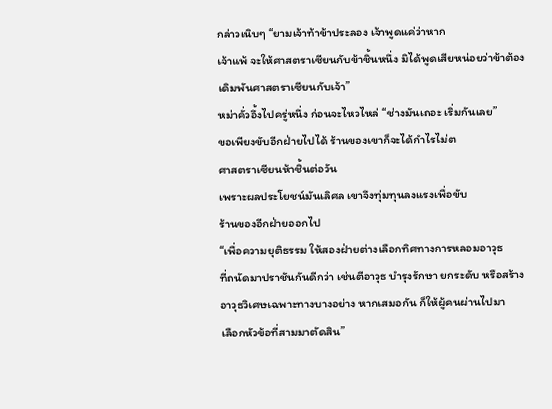กล่าวเนิบๆ “ยามเจ้าท้าข้าประลอง เจ้าพูดแค่ว่าหาก
เจ้าแพ้ จะให้ศาสตราเซียนกับข้าชิ้นหนึ่ง มิได้พูดเสียหน่อยว่าข้าต้อง
เดิมพันศาสตราเซียนกับเจ้า”
หม่าคั่วอึ้งไปครู่หนึ่ง ก่อนจะไหวไหล่ “ช่างมันเถอะ เริ่มกันเลย”
ขอเพียงขับอีกฝ่ายไปได้ ร้านของเขาก็จะได้กำไรไม่ต
ศาสตราเซียนห้าชิ้นต่อวัน
เพราะผลประโยชน์มันเลิศล เขาจึงทุ่มทุนลงแรงเพื่อขับ
ร้านของอีกฝ่ายออกไป
“เพื่อความยุติธรรม ให้สองฝ่ายต่างเลือกทิศทางการหลอมอาวุธ
ที่ถนัดมาปราชันกันดีกว่า เช่นตีอาวุธ บำรุงรักษา ยกระดับ หรือสร้าง
อาวุธวิเศษเฉพาะทางบางอย่าง หากเสมอกัน ก็ให้ผู้คนผ่านไปมา
เลือกหัวข้อที่สามมาตัดสิน”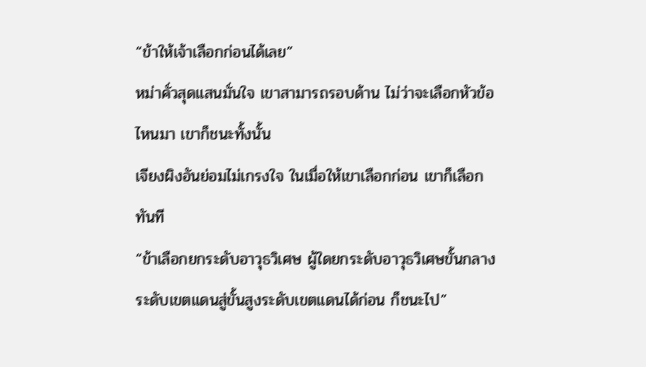“ข้าให้เจ้าเลือกก่อนได้เลย”
หม่าคั่วสุดแสนมั่นใจ เขาสามารถรอบด้าน ไม่ว่าจะเลือกหัวข้อ
ไหนมา เขาก็ชนะทั้งนั้น
เจียงผิงอันย่อมไม่เกรงใจ ในเมื่อให้เขาเลือกก่อน เขาก็เลือก
ทันที
“ข้าเลือกยกระดับอาวุธวิเศษ ผู้ใดยกระดับอาวุธวิเศษขั้นกลาง
ระดับเขตแดนสู่ขั้นสูงระดับเขตแดนได้ก่อน ก็ชนะไป”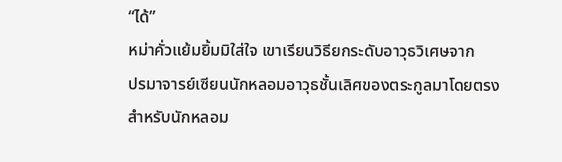“ได้”
หม่าคั่วแย้มยิ้มมิใส่ใจ เขาเรียนวิธียกระดับอาวุธวิเศษจาก
ปรมาจารย์เซียนนักหลอมอาวุธชั้นเลิศของตระกูลมาโดยตรง
สำหรับนักหลอม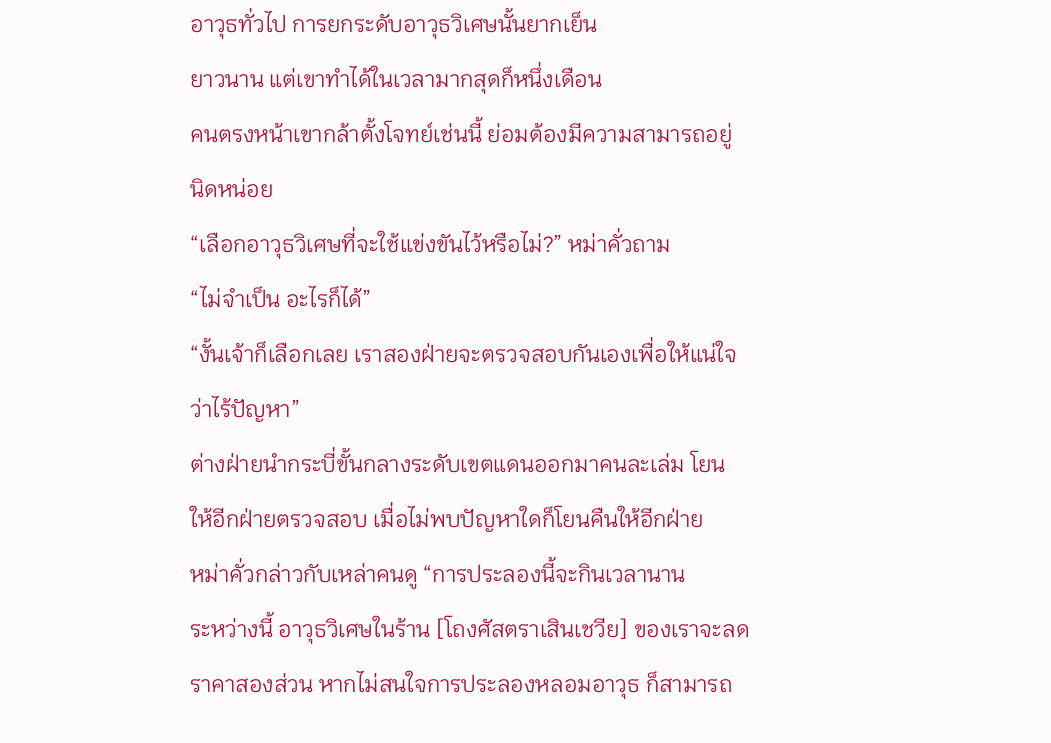อาวุธทั่วไป การยกระดับอาวุธวิเศษนั้นยากเย็น
ยาวนาน แต่เขาทำได้ในเวลามากสุดก็หนึ่งเดือน
คนตรงหน้าเขากล้าตั้งโจทย์เช่นนี้ ย่อมต้องมีความสามารถอยู่
นิดหน่อย
“เลือกอาวุธวิเศษที่จะใช้แข่งขันไว้หรือไม่?” หม่าคั่วถาม
“ไม่จำเป็น อะไรก็ได้”
“งั้นเจ้าก็เลือกเลย เราสองฝ่ายจะตรวจสอบกันเองเพื่อให้แน่ใจ
ว่าไร้ปัญหา”
ต่างฝ่ายนำกระบี่ขั้นกลางระดับเขตแดนออกมาคนละเล่ม โยน
ให้อีกฝ่ายตรวจสอบ เมื่อไม่พบปัญหาใดก็โยนคืนให้อีกฝ่าย
หม่าคั่วกล่าวกับเหล่าคนดู “การประลองนี้จะกินเวลานาน
ระหว่างนี้ อาวุธวิเศษในร้าน [โถงศัสตราเสินเชวีย] ของเราจะลด
ราคาสองส่วน หากไม่สนใจการประลองหลอมอาวุธ ก็สามารถ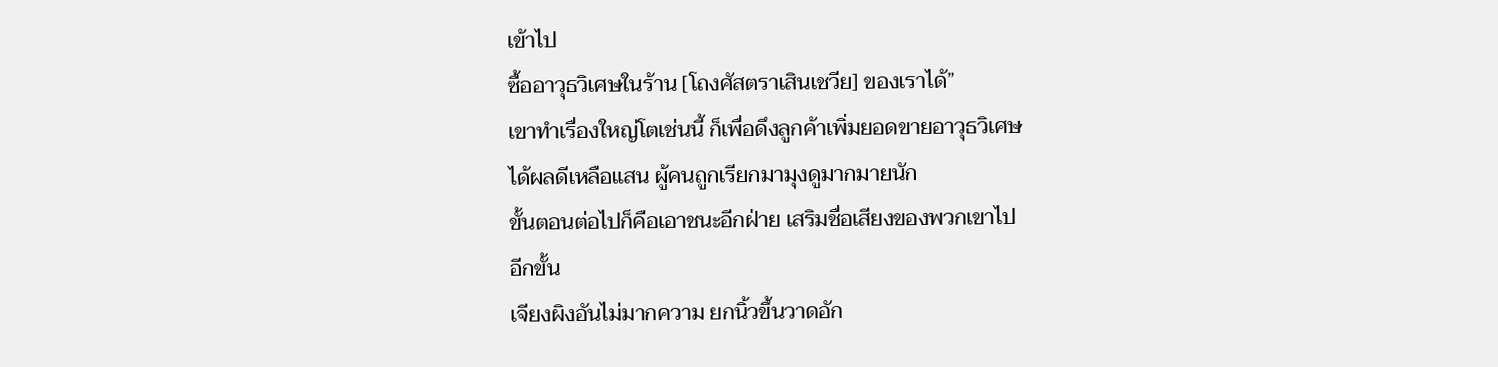เข้าไป
ซื้ออาวุธวิเศษในร้าน [โถงศัสตราเสินเชวีย] ของเราได้”
เขาทำเรื่องใหญ่โตเช่นนี้ ก็เพื่อดึงลูกค้าเพิ่มยอดขายอาวุธวิเศษ
ได้ผลดีเหลือแสน ผู้คนถูกเรียกมามุงดูมากมายนัก
ขั้นตอนต่อไปก็คือเอาชนะอีกฝ่าย เสริมชื่อเสียงของพวกเขาไป
อีกขั้น
เจียงผิงอันไม่มากความ ยกนิ้วขึ้นวาดอัก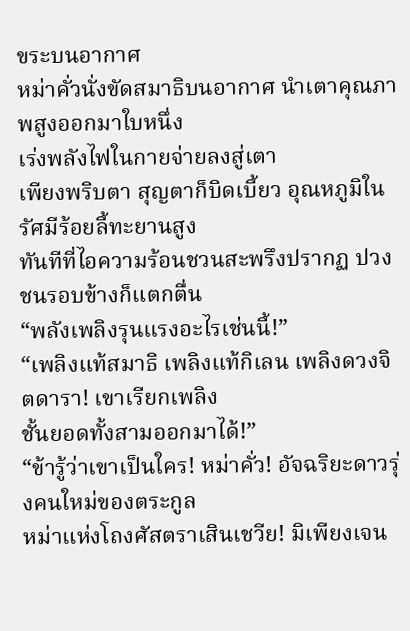ขระบนอากาศ
หม่าคั่วนั่งขัดสมาธิบนอากาศ นำเตาคุณภาพสูงออกมาใบหนึ่ง
เร่งพลังไฟในกายจ่ายลงสู่เตา
เพียงพริบตา สุญตาก็บิดเบี้ยว อุณหภูมิในรัศมีร้อยลี้ทะยานสูง
ทันทีที่ไอความร้อนชวนสะพรึงปรากฏ ปวงชนรอบข้างก็แตกตื่น
“พลังเพลิงรุนแรงอะไรเช่นนี้!”
“เพลิงแท้สมาธิ เพลิงแท้กิเลน เพลิงดวงจิตดารา! เขาเรียกเพลิง
ชั้นยอดทั้งสามออกมาได้!”
“ข้ารู้ว่าเขาเป็นใคร! หม่าคั่ว! อัจฉริยะดาวรุ่งคนใหม่ของตระกูล
หม่าแห่งโถงศัสตราเสินเชวีย! มิเพียงเจน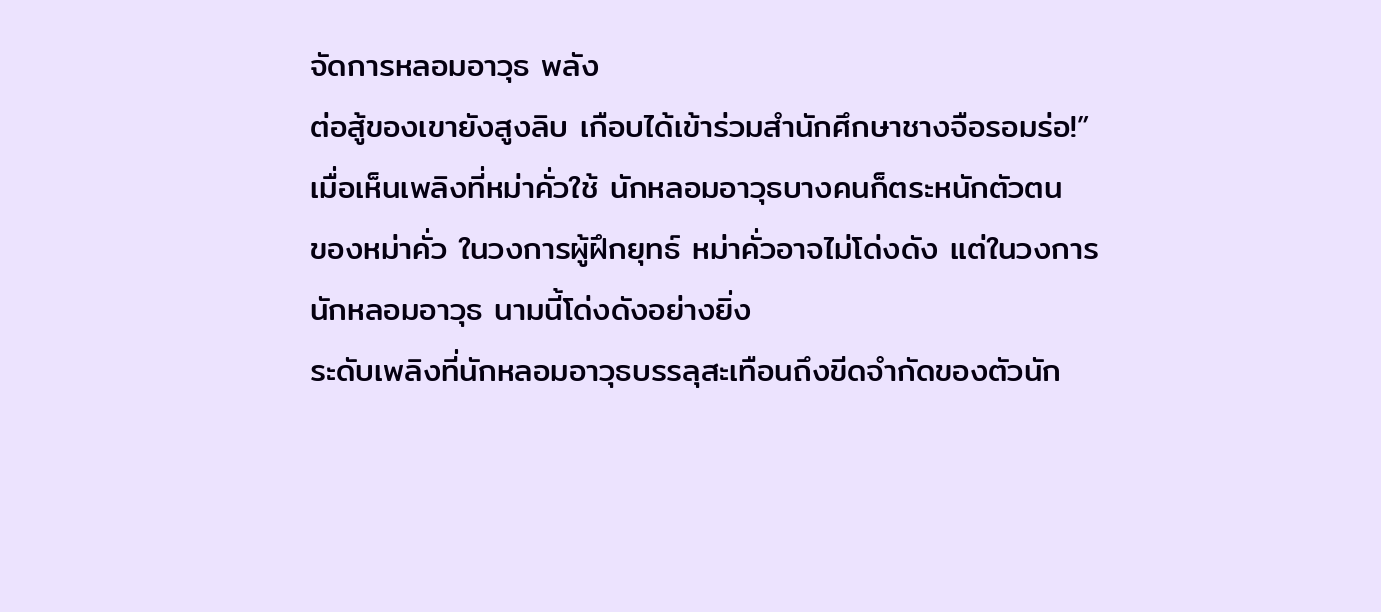จัดการหลอมอาวุธ พลัง
ต่อสู้ของเขายังสูงลิบ เกือบได้เข้าร่วมสำนักศึกษาชางจือรอมร่อ!”
เมื่อเห็นเพลิงที่หม่าคั่วใช้ นักหลอมอาวุธบางคนก็ตระหนักตัวตน
ของหม่าคั่ว ในวงการผู้ฝึกยุทธ์ หม่าคั่วอาจไม่โด่งดัง แต่ในวงการ
นักหลอมอาวุธ นามนี้โด่งดังอย่างยิ่ง
ระดับเพลิงที่นักหลอมอาวุธบรรลุสะเทือนถึงขีดจำกัดของตัวนัก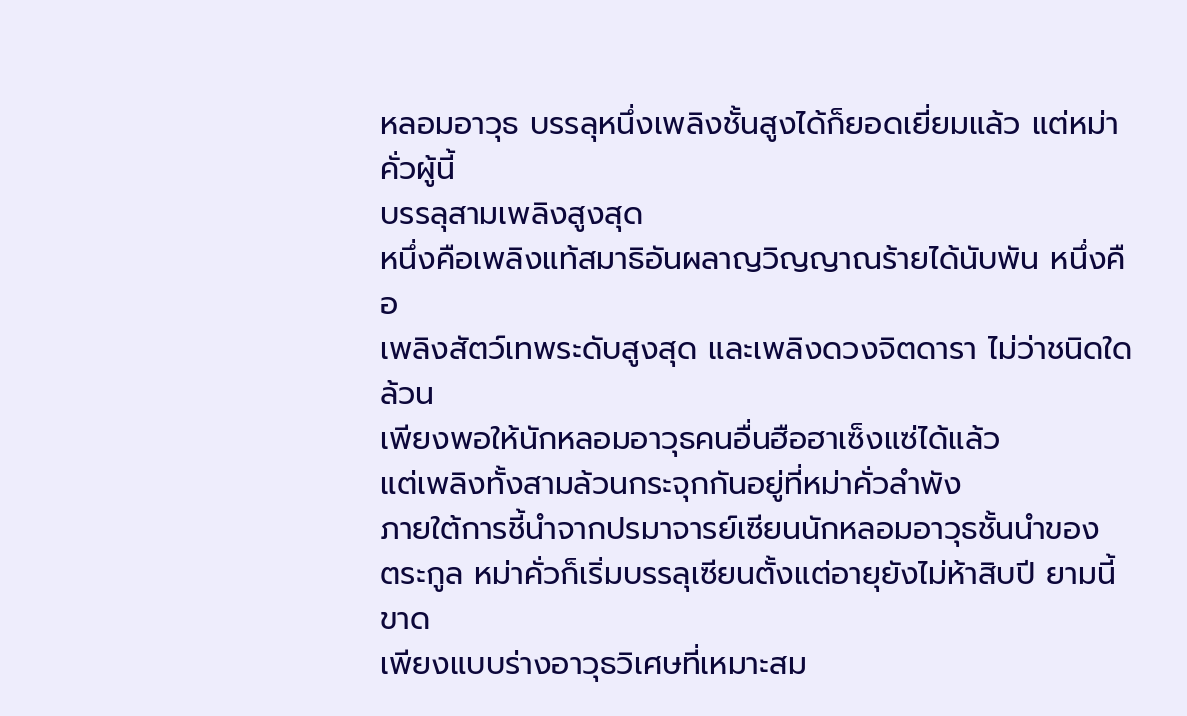หลอมอาวุธ บรรลุหนึ่งเพลิงชั้นสูงได้ก็ยอดเยี่ยมแล้ว แต่หม่าคั่วผู้นี้
บรรลุสามเพลิงสูงสุด
หนึ่งคือเพลิงแท้สมาธิอันผลาญวิญญาณร้ายได้นับพัน หนึ่งคือ
เพลิงสัตว์เทพระดับสูงสุด และเพลิงดวงจิตดารา ไม่ว่าชนิดใดล้วน
เพียงพอให้นักหลอมอาวุธคนอื่นฮือฮาเซ็งแซ่ได้แล้ว
แต่เพลิงทั้งสามล้วนกระจุกกันอยู่ที่หม่าคั่วลำพัง
ภายใต้การชี้นำจากปรมาจารย์เซียนนักหลอมอาวุธชั้นนำของ
ตระกูล หม่าคั่วก็เริ่มบรรลุเซียนตั้งแต่อายุยังไม่ห้าสิบปี ยามนี้ขาด
เพียงแบบร่างอาวุธวิเศษที่เหมาะสม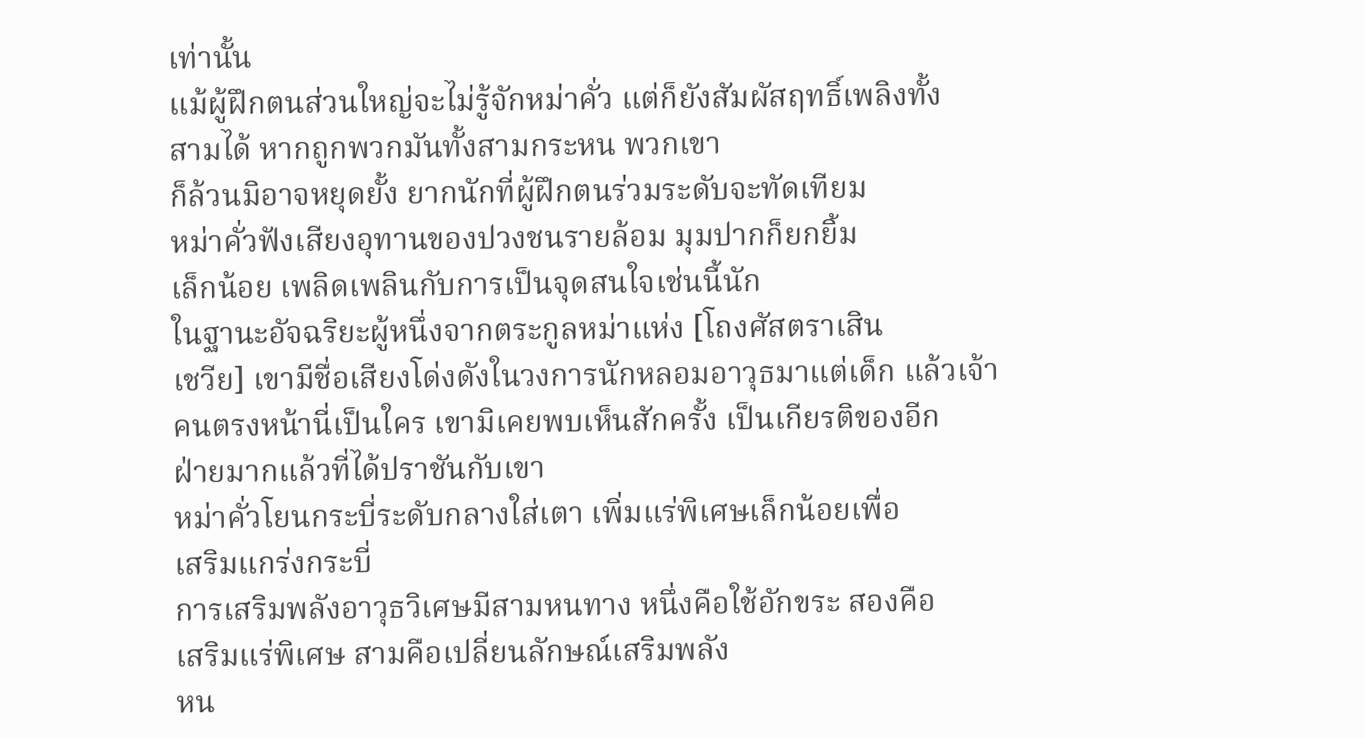เท่านั้น
แม้ผู้ฝึกตนส่วนใหญ่จะไม่รู้จักหม่าคั่ว แต่ก็ยังสัมผัสฤทธิ์เพลิงทั้ง
สามได้ หากถูกพวกมันทั้งสามกระหน พวกเขา
ก็ล้วนมิอาจหยุดยั้ง ยากนักที่ผู้ฝึกตนร่วมระดับจะทัดเทียม
หม่าคั่วฟังเสียงอุทานของปวงชนรายล้อม มุมปากก็ยกยิ้ม
เล็กน้อย เพลิดเพลินกับการเป็นจุดสนใจเช่นนี้นัก
ในฐานะอัจฉริยะผู้หนึ่งจากตระกูลหม่าแห่ง [โถงศัสตราเสิน
เชวีย] เขามีชื่อเสียงโด่งดังในวงการนักหลอมอาวุธมาแต่เด็ก แล้วเจ้า
คนตรงหน้านี่เป็นใคร เขามิเคยพบเห็นสักครั้ง เป็นเกียรติของอีก
ฝ่ายมากแล้วที่ได้ปราชันกับเขา
หม่าคั่วโยนกระบี่ระดับกลางใส่เตา เพิ่มแร่พิเศษเล็กน้อยเพื่อ
เสริมแกร่งกระบี่
การเสริมพลังอาวุธวิเศษมีสามหนทาง หนึ่งคือใช้อักขระ สองคือ
เสริมแร่พิเศษ สามคือเปลี่ยนลักษณ์เสริมพลัง
หน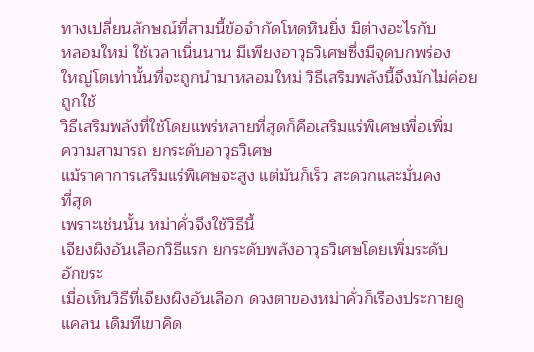ทางเปลี่ยนลักษณ์ที่สามนี้ข้อจำกัดโหดหินยิ่ง มิต่างอะไรกับ
หลอมใหม่ ใช้เวลาเนิ่นนาน มีเพียงอาวุธวิเศษซึ่งมีจุดบกพร่อง
ใหญ่โตเท่านั้นที่จะถูกนำมาหลอมใหม่ วิธีเสริมพลังนี้จึงมักไม่ค่อย
ถูกใช้
วิธีเสริมพลังที่ใช้โดยแพร่หลายที่สุดก็คือเสริมแร่พิเศษเพื่อเพิ่ม
ความสามารถ ยกระดับอาวุธวิเศษ
แม้ราคาการเสริมแร่พิเศษจะสูง แต่มันก็เร็ว สะดวกและมั่นคง
ที่สุด
เพราะเช่นนั้น หม่าคั่วจึงใช้วิธีนี้
เจียงผิงอันเลือกวิธีแรก ยกระดับพลังอาวุธวิเศษโดยเพิ่มระดับ
อักขระ
เมื่อเห็นวิธีที่เจียงผิงอันเลือก ดวงตาของหม่าคั่วก็เรืองประกายดู
แคลน เดิมทีเขาคิด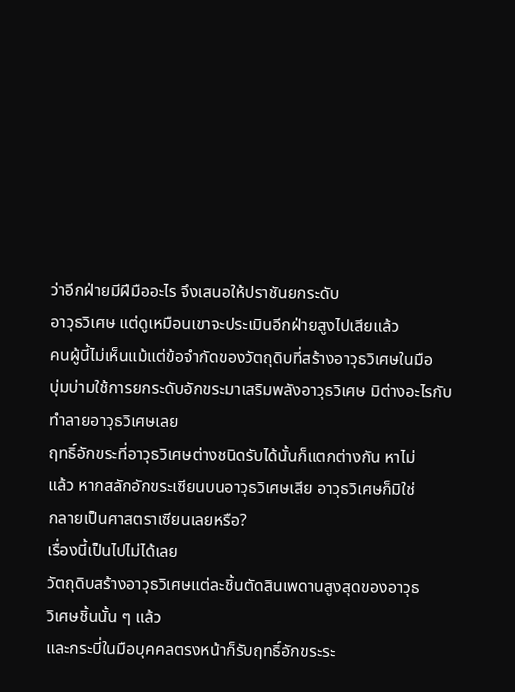ว่าอีกฝ่ายมีฝีมืออะไร จึงเสนอให้ปราชันยกระดับ
อาวุธวิเศษ แต่ดูเหมือนเขาจะประเมินอีกฝ่ายสูงไปเสียแล้ว
คนผู้นี้ไม่เห็นแม้แต่ข้อจำกัดของวัตถุดิบที่สร้างอาวุธวิเศษในมือ
บุ่มบ่ามใช้การยกระดับอักขระมาเสริมพลังอาวุธวิเศษ มิต่างอะไรกับ
ทำลายอาวุธวิเศษเลย
ฤทธิ์อักขระที่อาวุธวิเศษต่างชนิดรับได้นั้นก็แตกต่างกัน หาไม่
แล้ว หากสลักอักขระเซียนบนอาวุธวิเศษเสีย อาวุธวิเศษก็มิใช่
กลายเป็นศาสตราเซียนเลยหรือ?
เรื่องนี้เป็นไปไม่ได้เลย
วัตถุดิบสร้างอาวุธวิเศษแต่ละชิ้นตัดสินเพดานสูงสุดของอาวุธ
วิเศษชิ้นนั้น ๆ แล้ว
และกระบี่ในมือบุคคลตรงหน้าก็รับฤทธิ์อักขระระ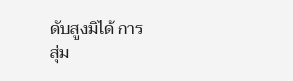ดับสูงมิได้ การ
สุ่ม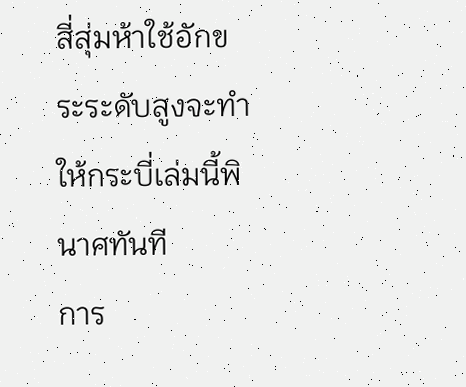สี่สุ่มห้าใช้อักขระระดับสูงจะทำให้กระบี่เล่มนี้พินาศทันที
การ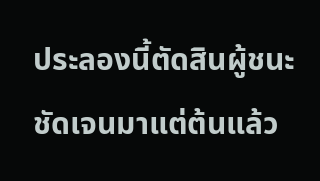ประลองนี้ตัดสินผู้ชนะชัดเจนมาแต่ต้นแล้ว